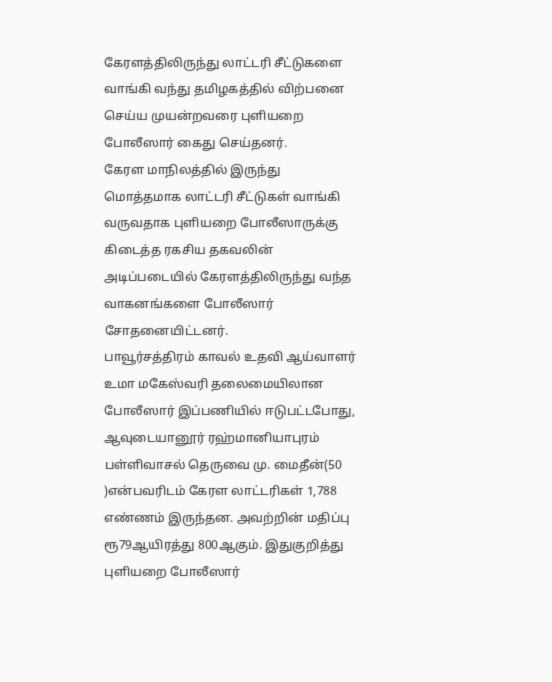கேரளத்திலிருந்து லாட்டரி சீட்டுகளை வாங்கி வந்து தமிழகத்தில் விற்பனை செய்ய முயன்றவரை புளியறை போலீஸார் கைது செய்தனர்.
கேரள மாநிலத்தில் இருந்து மொத்தமாக லாட்டரி சீட்டுகள் வாங்கி வருவதாக புளியறை போலீஸாருக்கு கிடைத்த ரகசிய தகவலின் அடிப்படையில் கேரளத்திலிருந்து வந்த வாகனங்களை போலீஸார் சோதனையிட்டனர்.
பாவூர்சத்திரம் காவல் உதவி ஆய்வாளர் உமா மகேஸ்வரி தலைமையிலான போலீஸார் இப்பணியில் ஈடுபட்டபோது, ஆவுடையானூர் ரஹ்மானியாபுரம் பள்ளிவாசல் தெருவை மு. மைதீன்(50 )என்பவரிடம் கேரள லாட்டரிகள் 1,788 எண்ணம் இருந்தன. அவற்றின் மதிப்பு ரூ79ஆயிரத்து 800ஆகும். இதுகுறித்து புளியறை போலீஸார்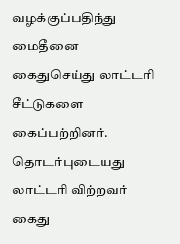வழக்குப்பதிந்து மைதீனை கைதுசெய்து லாட்டரி சீட்டுகளை கைப்பற்றினர்.
தொடர்புடையது
லாட்டரி விற்றவர் கைது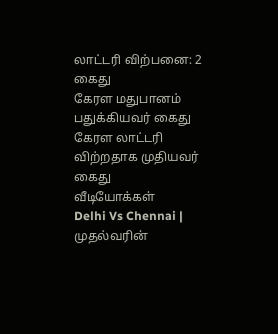லாட்டரி விற்பனை: 2 கைது
கேரள மதுபானம் பதுக்கியவர் கைது
கேரள லாட்டரி விற்றதாக முதியவர் கைது
வீடியோக்கள்
Delhi Vs Chennai | முதல்வரின்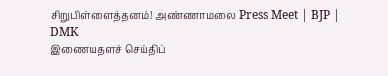சிறுபிள்ளைத்தனம்! அண்ணாமலை Press Meet | BJP | DMK
இணையதளச் செய்திப்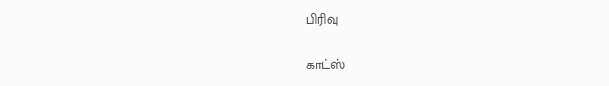பிரிவு

காட்ஸ்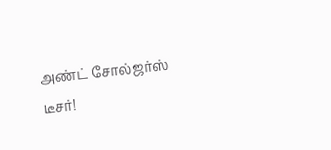அண்ட் சோல்ஜர்ஸ் டீசர்!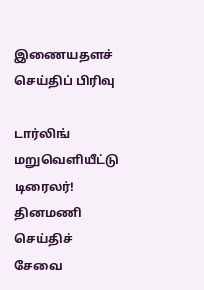இணையதளச் செய்திப் பிரிவு

டார்லிங் மறுவெளியீட்டு டிரைலர்!
தினமணி செய்திச் சேவை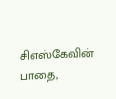சிஎஸ்கேவின் பாதை,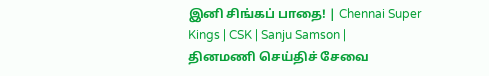இனி சிங்கப் பாதை! | Chennai Super Kings | CSK | Sanju Samson |
தினமணி செய்திச் சேவை